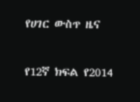የሀገር ውስጥ ዜና

የ12ኛ ክፍል የ2014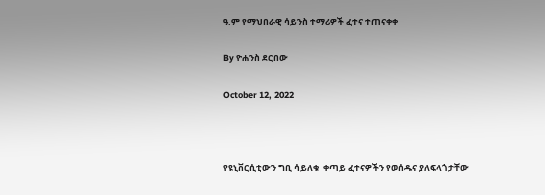ዓ.ም የማህበራዊ ሳይንስ ተማሪዎች ፈተና ተጠናቀቀ

By ዮሐንስ ደርበው

October 12, 2022



የዩኒቨርሲቲውን ግቢ ሳይለቁ  ቀጣይ ፈተናዎችን የወሰዱና ያለፍላጎታቸው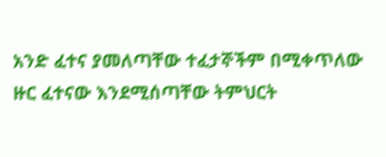አንድ ፈተና ያመለጣቸው ተፈታኞችም በሚቀጥለው ዙር ፈተናው እንደሚሰጣቸው ትምህርት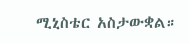ሚኒስቴር አስታውቋል።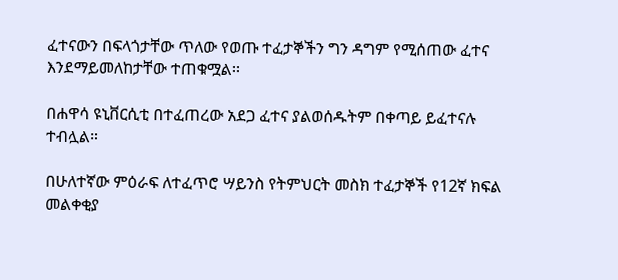ፈተናውን በፍላጎታቸው ጥለው የወጡ ተፈታኞችን ግን ዳግም የሚሰጠው ፈተና እንደማይመለከታቸው ተጠቁሟል፡፡

በሐዋሳ ዩኒቨርሲቲ በተፈጠረው አደጋ ፈተና ያልወሰዱትም በቀጣይ ይፈተናሉ ተብሏል።

በሁለተኛው ምዕራፍ ለተፈጥሮ ሣይንስ የትምህርት መስክ ተፈታኞች የ12ኛ ክፍል መልቀቂያ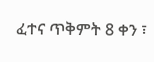ፈተና ጥቅምት 8 ቀን ፣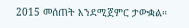2015 መሰጠት እንደሚጀምር ታውቋል።